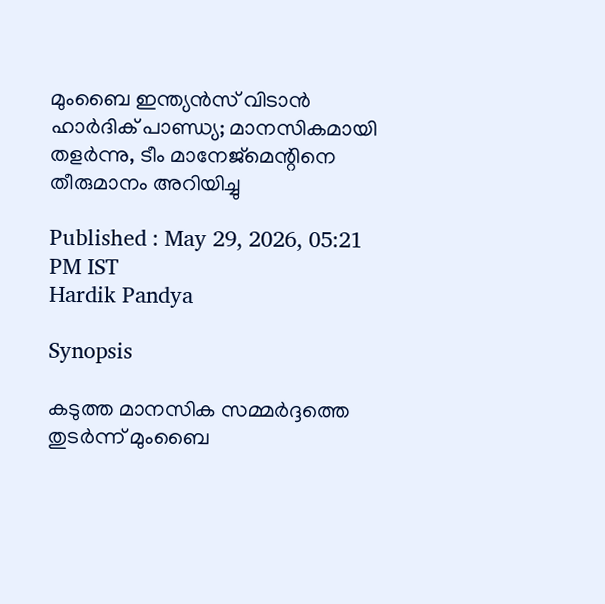മുംബൈ ഇന്ത്യന്‍സ് വിടാന്‍ ഹാര്‍ദിക് പാണ്ഡ്യ; മാനസികമായി തളര്‍ന്നു, ടീം മാനേജ്‌മെന്റിനെ തീരുമാനം അറിയിച്ചു

Published : May 29, 2026, 05:21 PM IST
Hardik Pandya

Synopsis

കടുത്ത മാനസിക സമ്മർദ്ദത്തെ തുടർന്ന് മുംബൈ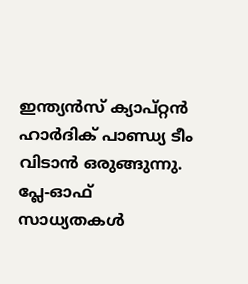ഇന്ത്യൻസ് ക്യാപ്റ്റൻ ഹാർദിക് പാണ്ഡ്യ ടീം വിടാൻ ഒരുങ്ങുന്നു. പ്ലേ-ഓഫ് സാധ്യതകൾ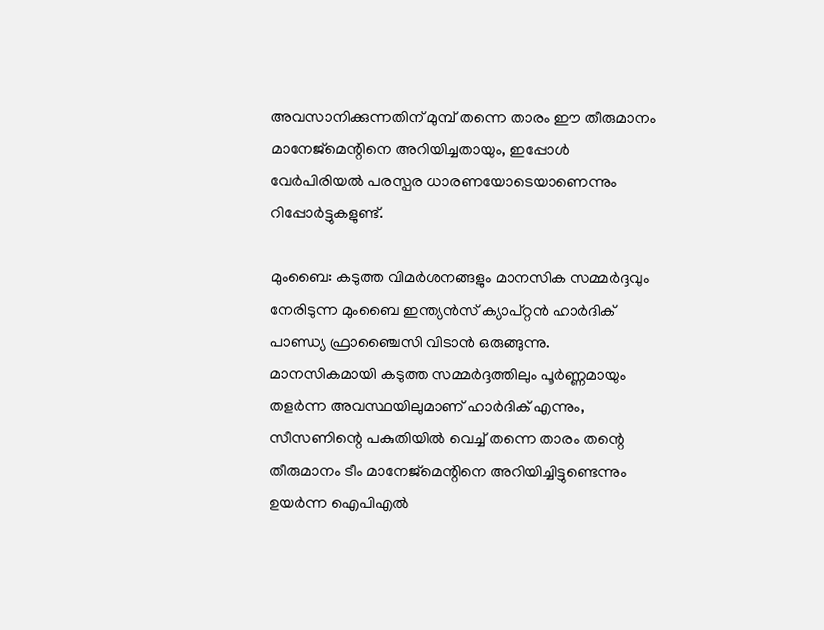അവസാനിക്കുന്നതിന് മുമ്പ് തന്നെ താരം ഈ തീരുമാനം മാനേജ്‌മെന്റിനെ അറിയിച്ചതായും, ഇപ്പോൾ വേർപിരിയൽ പരസ്പര ധാരണയോടെയാണെന്നും റിപ്പോർട്ടുകളുണ്ട്.

മുംബൈ: കടുത്ത വിമര്‍ശനങ്ങളും മാനസിക സമ്മര്‍ദ്ദവും നേരിടുന്ന മുംബൈ ഇന്ത്യന്‍സ് ക്യാപ്റ്റന്‍ ഹാര്‍ദിക് പാണ്ഡ്യ ഫ്രാഞ്ചൈസി വിടാന്‍ ഒരുങ്ങുന്നു. മാനസികമായി കടുത്ത സമ്മര്‍ദ്ദത്തിലും പൂര്‍ണ്ണമായും തളര്‍ന്ന അവസ്ഥയിലുമാണ് ഹാര്‍ദിക് എന്നും, സീസണിന്റെ പകുതിയില്‍ വെച്ച് തന്നെ താരം തന്റെ തീരുമാനം ടീം മാനേജ്‌മെന്റിനെ അറിയിച്ചിട്ടുണ്ടെന്നും ഉയര്‍ന്ന ഐപിഎല്‍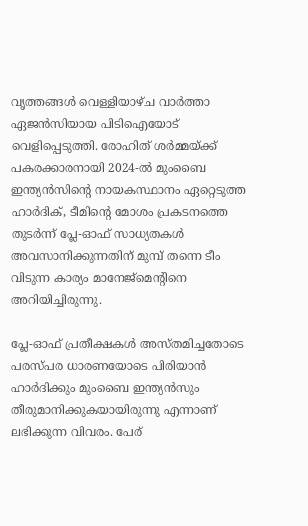വൃത്തങ്ങള്‍ വെള്ളിയാഴ്ച വാര്‍ത്താ ഏജന്‍സിയായ പിടിഐയോട് വെളിപ്പെടുത്തി. രോഹിത് ശര്‍മ്മയ്ക്ക് പകരക്കാരനായി 2024-ല്‍ മുംബൈ ഇന്ത്യന്‍സിന്റെ നായകസ്ഥാനം ഏറ്റെടുത്ത ഹാര്‍ദിക്, ടീമിന്റെ മോശം പ്രകടനത്തെ തുടര്‍ന്ന് പ്ലേ-ഓഫ് സാധ്യതകള്‍ അവസാനിക്കുന്നതിന് മുമ്പ് തന്നെ ടീം വിടുന്ന കാര്യം മാനേജ്‌മെന്റിനെ അറിയിച്ചിരുന്നു.

പ്ലേ-ഓഫ് പ്രതീക്ഷകള്‍ അസ്തമിച്ചതോടെ പരസ്പര ധാരണയോടെ പിരിയാന്‍ ഹാര്‍ദിക്കും മുംബൈ ഇന്ത്യന്‍സും തീരുമാനിക്കുകയായിരുന്നു എന്നാണ് ലഭിക്കുന്ന വിവരം. പേര്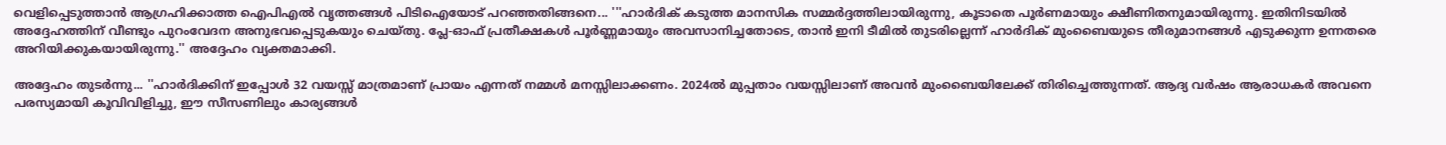വെളിപ്പെടുത്താന്‍ ആഗ്രഹിക്കാത്ത ഐപിഎല്‍ വൃത്തങ്ങള്‍ പിടിഐയോട് പറഞ്ഞതിങ്ങനെ... '''ഹാര്‍ദിക് കടുത്ത മാനസിക സമ്മര്‍ദ്ദത്തിലായിരുന്നു, കൂടാതെ പൂര്‍ണമായും ക്ഷീണിതനുമായിരുന്നു. ഇതിനിടയില്‍ അദ്ദേഹത്തിന് വീണ്ടും പുറംവേദന അനുഭവപ്പെടുകയും ചെയ്തു. പ്ലേ-ഓഫ് പ്രതീക്ഷകള്‍ പൂര്‍ണ്ണമായും അവസാനിച്ചതോടെ, താന്‍ ഇനി ടീമില്‍ തുടരില്ലെന്ന് ഹാര്‍ദിക് മുംബൈയുടെ തീരുമാനങ്ങള്‍ എടുക്കുന്ന ഉന്നതരെ അറിയിക്കുകയായിരുന്നു.'' അദ്ദേഹം വ്യക്തമാക്കി.

അദ്ദേഹം തുടര്‍ന്നു... ''ഹാര്‍ദിക്കിന് ഇപ്പോള്‍ 32 വയസ്സ് മാത്രമാണ് പ്രായം എന്നത് നമ്മള്‍ മനസ്സിലാക്കണം. 2024ല്‍ മുപ്പതാം വയസ്സിലാണ് അവന്‍ മുംബൈയിലേക്ക് തിരിച്ചെത്തുന്നത്. ആദ്യ വര്‍ഷം ആരാധകര്‍ അവനെ പരസ്യമായി കൂവിവിളിച്ചു, ഈ സീസണിലും കാര്യങ്ങള്‍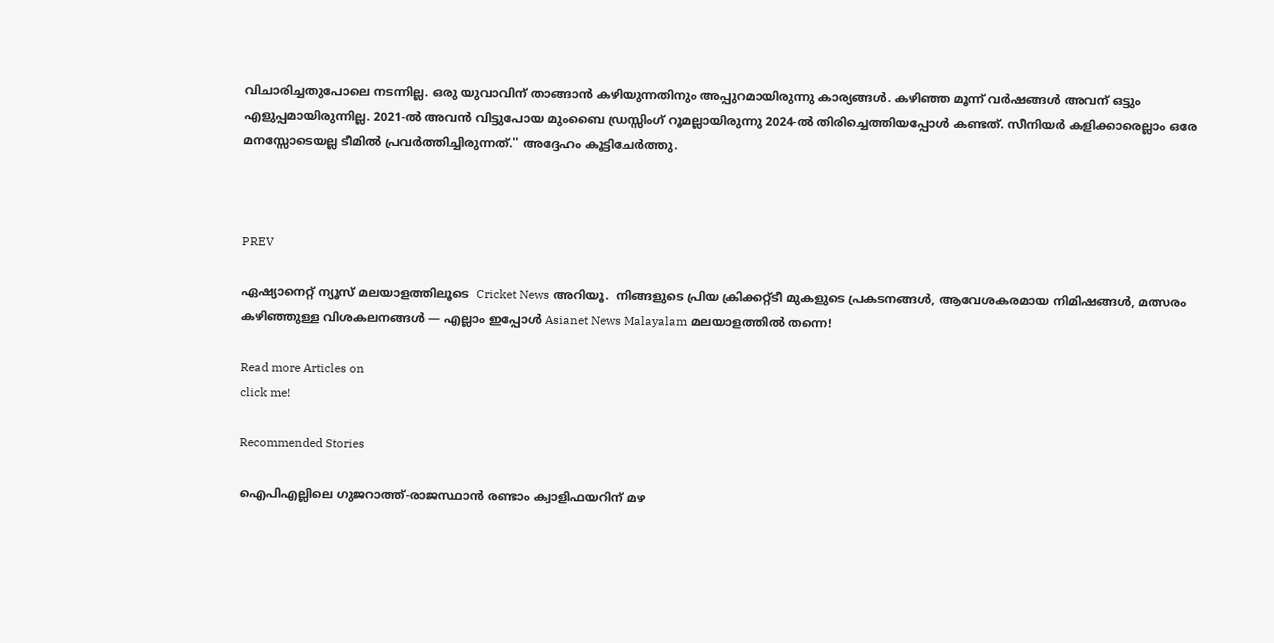വിചാരിച്ചതുപോലെ നടന്നില്ല. ഒരു യുവാവിന് താങ്ങാന്‍ കഴിയുന്നതിനും അപ്പുറമായിരുന്നു കാര്യങ്ങള്‍. കഴിഞ്ഞ മൂന്ന് വര്‍ഷങ്ങള്‍ അവന് ഒട്ടും എളുപ്പമായിരുന്നില്ല. 2021-ല്‍ അവന്‍ വിട്ടുപോയ മുംബൈ ഡ്രസ്സിംഗ് റൂമല്ലായിരുന്നു 2024-ല്‍ തിരിച്ചെത്തിയപ്പോള്‍ കണ്ടത്. സീനിയര്‍ കളിക്കാരെല്ലാം ഒരേ മനസ്സോടെയല്ല ടീമില്‍ പ്രവര്‍ത്തിച്ചിരുന്നത്.'' അദ്ദേഹം കൂട്ടിചേര്‍ത്തു.



PREV

ഏഷ്യാനെറ്റ് ന്യൂസ് മലയാളത്തിലൂടെ  Cricket News അറിയൂ.  നിങ്ങളുടെ പ്രിയ ക്രിക്കറ്റ്ടീ മുകളുടെ പ്രകടനങ്ങൾ, ആവേശകരമായ നിമിഷങ്ങൾ, മത്സരം കഴിഞ്ഞുള്ള വിശകലനങ്ങൾ — എല്ലാം ഇപ്പോൾ Asianet News Malayalam മലയാളത്തിൽ തന്നെ!

Read more Articles on
click me!

Recommended Stories

ഐപിഎല്ലിലെ ഗുജറാത്ത്-രാജസ്ഥാന്‍ രണ്ടാം ക്വാളിഫയറിന് മഴ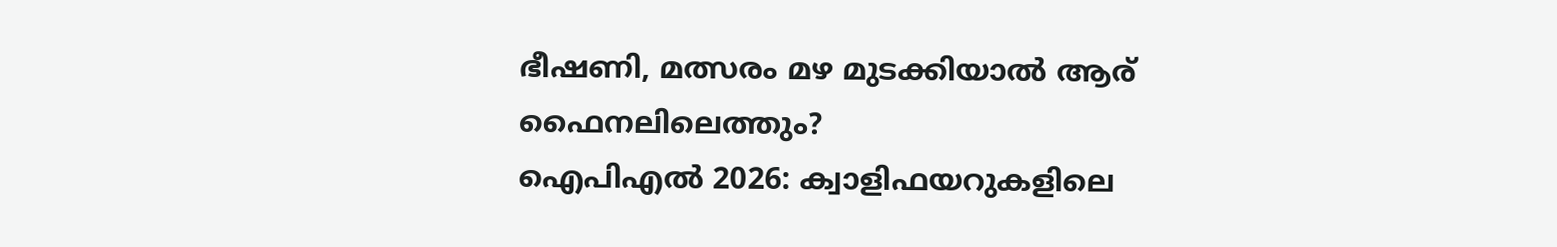ഭീഷണി, മത്സരം മഴ മുടക്കിയാൽ ആര് ഫൈനലിലെത്തും?
ഐപിഎല്‍ 2026: ക്വാളിഫയറുകളിലെ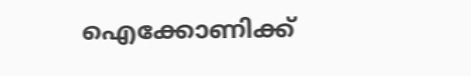ഐക്കോണിക്ക്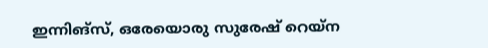ഇന്നിങ്സ്, ഒരേയൊരു സുരേഷ് റെയ്‌ന